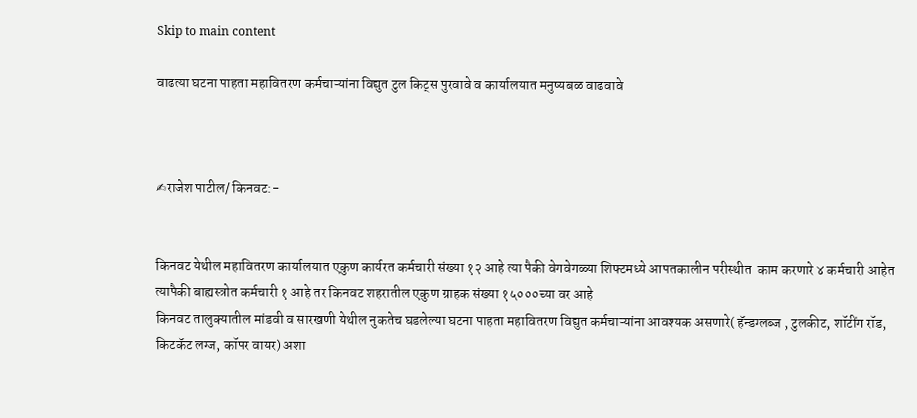Skip to main content

वाढत्या घटना पाहता महावितरण कर्मचाऱ्यांना विद्युत टुल किट्स पुरवावे व कार्यालयात मनुष्यबळ वाढवावे



✍राजेश पाटील/ किनवट:-


किनवट येथील महावितरण कार्यालयात एकुण कार्यरत कर्मचारी संख्या १२ आहे त्या पैकी वेगवेगळ्या शिफ्टमध्ये आपतकालीन परीस्थीत  काम करणारे ४ कर्मचारी आहेत त्यापैकी बाह्यस्त्रोत कर्मचारी १ आहे तर किनवट शहरातील एकुण ग्राहक संख्या १५०००च्या वर आहे
किनवट तालुक्यातील मांडवी व सारखणी येथील नुकतेच घडलेल्या घटना पाहता महावितरण विद्युत कर्मचाऱ्यांना आवश्यक असणारे( हॅन्डग्लब्ज , टुलकीट, शॉटींग रॉड, किटकॅट लग्ज, कॉपर वायर) अशा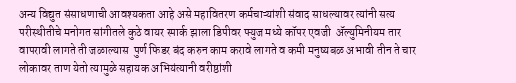अन्य विद्युत संसाधणाची आवश्यकता आहे असे महावितरण कर्मचाऱ्यांशी संवाद साधल्यावर त्यांनी सत्य परीस्थीतीचे मनोगत सांगीतले कुठे वायर स्पार्क झाला डिपीवर फ्युज मध्ये कॉपर एवजी  ॲल्युमिनीयम तार वापरावी लागते ती जळाल्यास  पुर्ण फिडर बंद करुन काम करावे लागते व कमी मनुष्यबळ अभावी तीन ते चार लोकावर ताण येतो त्यामुळे सहायक अभियंत्यानी वरीष्ठांशी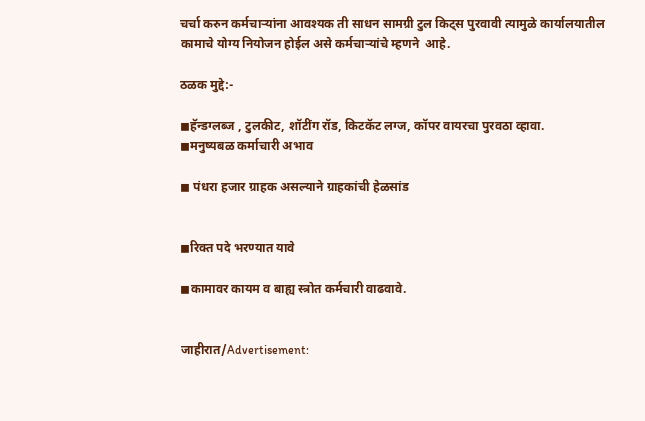चर्चा करुन कर्मचाऱ्यांना आवश्यक ती साधन सामग्री टुल किट्स पुरवावी त्यामुळे कार्यालयातील कामाचे योग्य नियोजन होईल असे कर्मचाऱ्यांचे म्हणने  आहे.

ठळक मुद्दे:-

◼हॅन्डग्लब्ज , टुलकीट, शॉटींग रॉड, किटकॅट लग्ज, कॉपर वायरचा पुरवठा व्हावा.
◼मनुष्यबळ कर्माचारी अभाव

◼ पंधरा हजार ग्राहक असल्याने ग्राहकांची हेळसांड


◼रिक्त पदे भरण्यात यावे

◼कामावर कायम व बाह्य स्त्रोत कर्मचारी वाढवावे.


जाहीरात/Advertisement: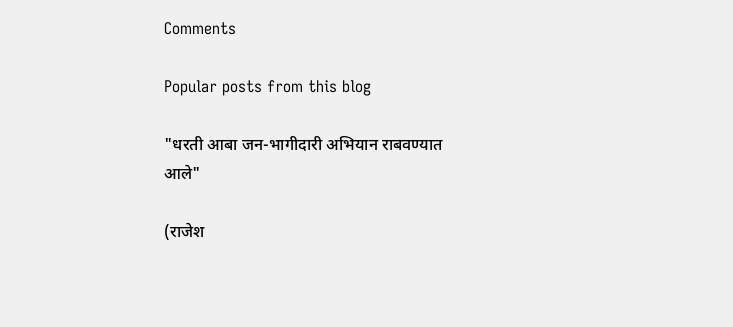Comments

Popular posts from this blog

"धरती आबा जन-भागीदारी अभियान राबवण्यात आले"

(राजेश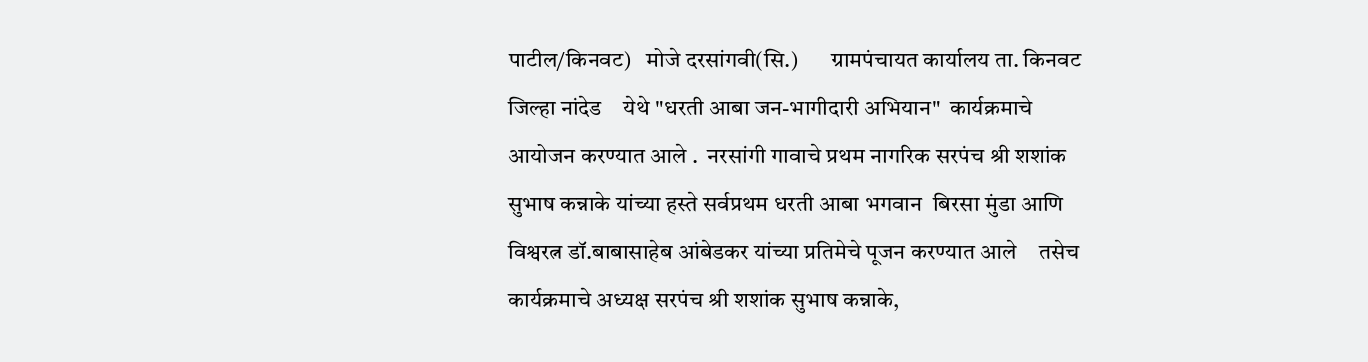पाटील/किनवट)   मोजे दरसांगवी(सि.)       ग्रामपंचायत कार्यालय ता. किनवट जिल्हा नांदेड    येथे "धरती आबा जन-भागीदारी अभियान"  कार्यक्रमाचे आयोजन करण्यात आले .  नरसांगी गावाचे प्रथम नागरिक सरपंच श्री शशांक सुभाष कन्नाके यांच्या हस्ते सर्वप्रथम धरती आबा भगवान  बिरसा मुंडा आणि विश्वरत्न डॉ.बाबासाहेब आंबेडकर यांच्या प्रतिमेचे पूजन करण्यात आले    तसेच कार्यक्रमाचे अध्यक्ष सरपंच श्री शशांक सुभाष कन्नाके,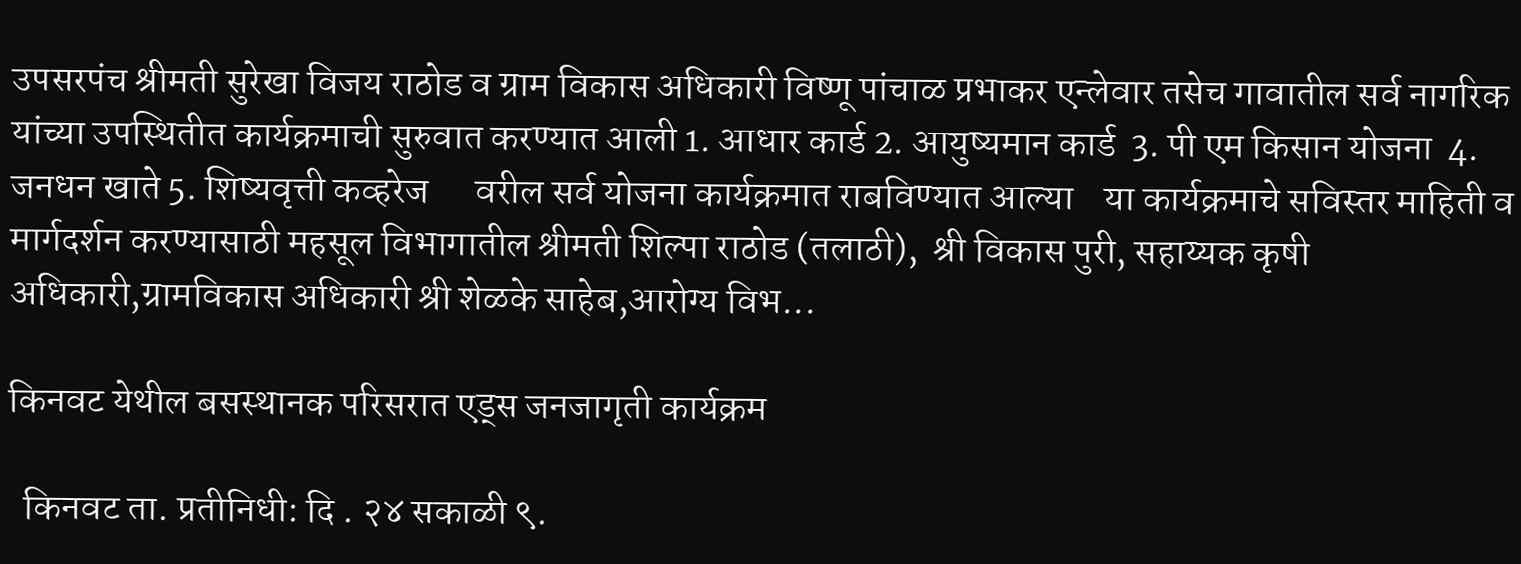उपसरपंच श्रीमती सुरेखा विजय राठोड व ग्राम विकास अधिकारी विष्णू पांचाळ प्रभाकर एन्लेवार तसेच गावातील सर्व नागरिक यांच्या उपस्थितीत कार्यक्रमाची सुरुवात करण्यात आली 1. आधार कार्ड 2. आयुष्यमान कार्ड  3. पी एम किसान योजना  4. जनधन खाते 5. शिष्यवृत्ती कव्हरेज      वरील सर्व योजना कार्यक्रमात राबविण्यात आल्या    या कार्यक्रमाचे सविस्तर माहिती व मार्गदर्शन करण्यासाठी महसूल विभागातील श्रीमती शिल्पा राठोड (तलाठी),  श्री विकास पुरी, सहाय्यक कृषी अधिकारी,ग्रामविकास अधिकारी श्री शेळके साहेब,आरोग्य विभ...

किनवट येथील बसस्थानक परिसरात एड्स जनजागृती कार्यक्रम

  किनवट ता. प्रतीनिधी: दि . २४ सकाळी ९.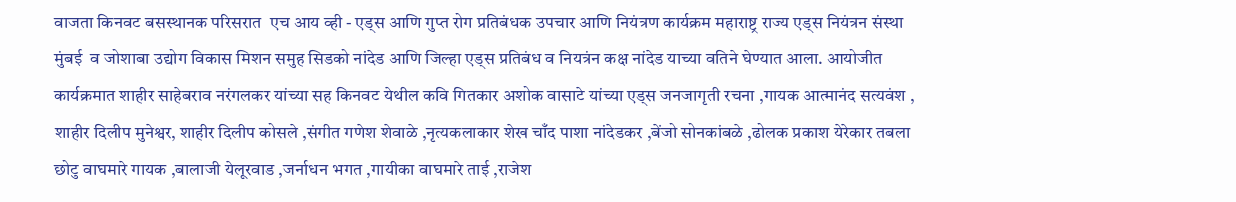वाजता किनवट बसस्थानक परिसरात  एच आय व्ही - एड्स आणि गुप्त रोग प्रतिबंधक उपचार आणि नियंत्रण कार्यक्रम महाराष्ट्र राज्य एड्स नियंत्रन संस्था मुंबई  व जोशाबा उद्योग विकास मिशन समुह सिडको नांदेड आणि जिल्हा एड्स प्रतिबंध व नियत्रंन कक्ष नांदेड याच्या वतिने घेण्यात आला. आयोजीत कार्यक्रमात शाहीर साहेबराव नरंगलकर यांच्या सह किनवट येथील कवि गितकार अशोक वासाटे यांच्या एड्स जनजागृती रचना ,गायक आत्मानंद सत्यवंश , शाहीर दिलीप मुनेश्वर, शाहीर दिलीप कोसले ,संगीत गणेश शेवाळे ,नृत्यकलाकार शेख चाँद पाशा नांदेडकर ,बेंजो सोनकांबळे ,ढोलक प्रकाश येरेकार तबला छोटु वाघमारे गायक ,बालाजी येलूरवाड ,जर्नाधन भगत ,गायीका वाघमारे ताई ,राजेश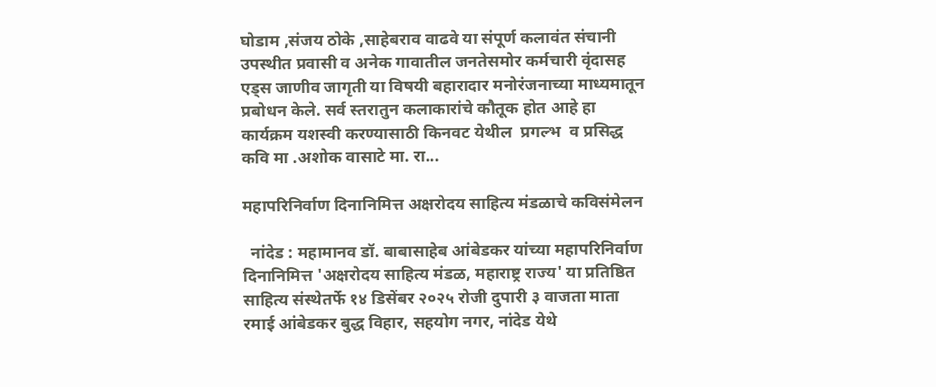घोडाम ,संजय ठोके ,साहेबराव वाढवे या संपूर्ण कलावंत संचानी उपस्थीत प्रवासी व अनेक गावातील जनतेसमोर कर्मचारी वृंदासह एड्स जाणीव जागृती या विषयी बहारादार मनोरंजनाच्या माध्यमातून प्रबोधन केले. सर्व स्तरातुन कलाकारांचे कौतूक होत आहे हा कार्यक्रम यशस्वी करण्यासाठी किनवट येथील  प्रगल्भ  व प्रसिद्ध कवि मा .अशोक वासाटे मा. रा...

महापरिनिर्वाण दिनानिमित्त अक्षरोदय साहित्य मंडळाचे कविसंमेलन

  नांदेड : महामानव डॉ. बाबासाहेब आंबेडकर यांच्या महापरिनिर्वाण दिनानिमित्त 'अक्षरोदय साहित्य मंडळ, महाराष्ट्र राज्य' या प्रतिष्ठित साहित्य संस्थेतर्फे १४ डिसेंबर २०२५ रोजी दुपारी ३ वाजता माता रमाई आंबेडकर बुद्ध विहार, सहयोग नगर, नांदेड येथे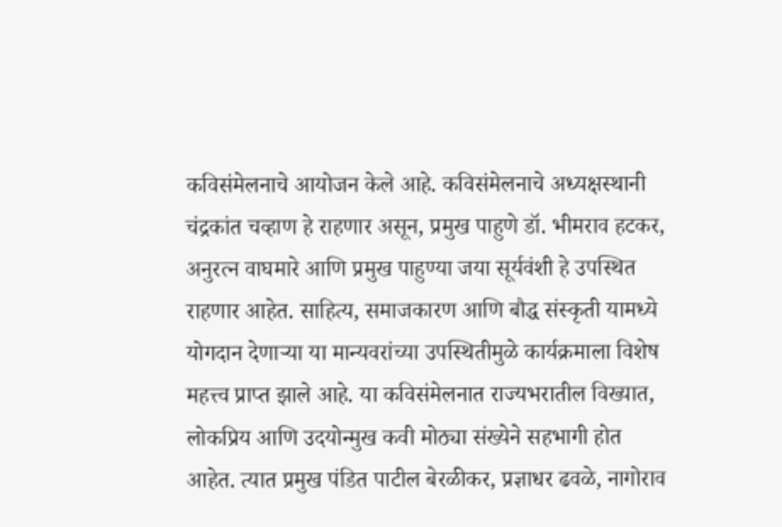कविसंमेलनाचे आयोजन केले आहे. कविसंमेलनाचे अध्यक्षस्थानी चंद्रकांत चव्हाण हे राहणार असून, प्रमुख पाहुणे डॉ. भीमराव हटकर, अनुरत्न वाघमारे आणि प्रमुख पाहुण्या जया सूर्यवंशी हे उपस्थित राहणार आहेत. साहित्य, समाजकारण आणि बौद्ध संस्कृती यामध्ये योगदान देणाऱ्या या मान्यवरांच्या उपस्थितीमुळे कार्यक्रमाला विशेष महत्त्व प्राप्त झाले आहे. या कविसंमेलनात राज्यभरातील विख्यात, लोकप्रिय आणि उदयोन्मुख कवी मोठ्या संख्येने सहभागी होत आहेत. त्यात प्रमुख पंडित पाटील बेरळीकर, प्रज्ञाधर ढवळे, नागोराव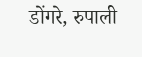डोंगरे, रुपाली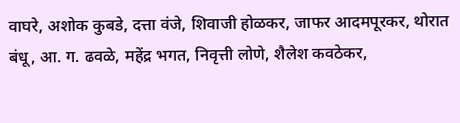वाघरे, अशोक कुबडे, दत्ता वंजे, शिवाजी होळकर, जाफर आदमपूरकर, थोरात बंधू, आ. ग. ढवळे, महेंद्र भगत, निवृत्ती लोणे, शैलेश कवठेकर,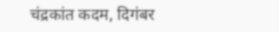चंद्रकांत कदम, दिगंबर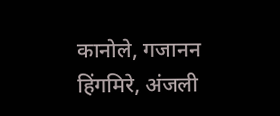कानोले, गजानन हिंगमिरे, अंजली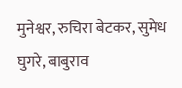मुनेश्वर, रुचिरा बेटकर, सुमेध घुगरे, बाबुराव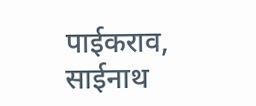पाईकराव, साईनाथ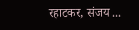रहाटकर, संजय ...